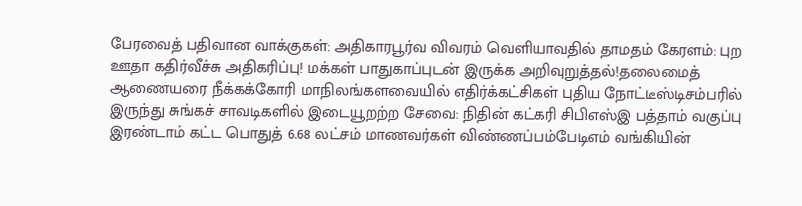பேரவைத் பதிவான வாக்குகள்: அதிகாரபூர்வ விவரம் வெளியாவதில் தாமதம் கேரளம்: புற ஊதா கதிர்வீச்சு அதிகரிப்பு! மக்கள் பாதுகாப்புடன் இருக்க அறிவுறுத்தல்!தலைமைத் ஆணையரை நீக்கக்கோரி மாநிலங்களவையில் எதிர்க்கட்சிகள் புதிய நோட்டீஸ்டிசம்பரில் இருந்து சுங்கச் சாவடிகளில் இடையூறற்ற சேவை: நிதின் கட்கரி சிபிஎஸ்இ பத்தாம் வகுப்பு இரண்டாம் கட்ட பொதுத் 6.68 லட்சம் மாணவர்கள் விண்ணப்பம்பேடிஎம் வங்கியின்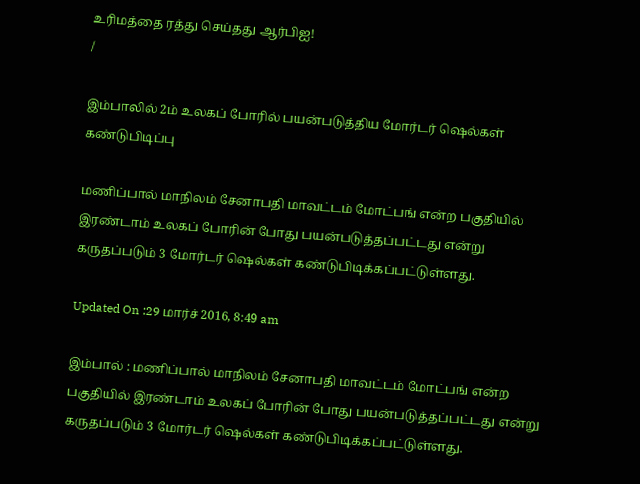உரிமத்தை ரத்து செய்தது ஆர்பிஐ!
/

இம்பாலில் 2ம் உலகப் போரில் பயன்படுத்திய மோர்டர் ஷெல்கள் கண்டுபிடிப்பு

மணிப்பால் மாநிலம் சேனாபதி மாவட்டம் மோட்பங் என்ற பகுதியில் இரண்டாம் உலகப் போரின் போது பயன்படுத்தப்பட்டது என்று கருதப்படும் 3 மோர்டர் ஷெல்கள் கண்டுபிடிக்கப்பட்டுள்ளது.

Updated On :29 மார்ச் 2016, 8:49 am

இம்பால் : மணிப்பால் மாநிலம் சேனாபதி மாவட்டம் மோட்பங் என்ற பகுதியில் இரண்டாம் உலகப் போரின் போது பயன்படுத்தப்பட்டது என்று கருதப்படும் 3 மோர்டர் ஷெல்கள் கண்டுபிடிக்கப்பட்டுள்ளது.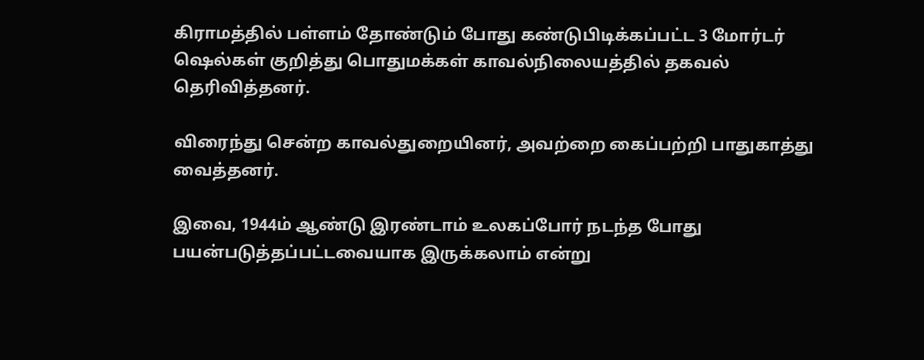கிராமத்தில் பள்ளம் தோண்டும் போது கண்டுபிடிக்கப்பட்ட 3 மோர்டர் ஷெல்கள் குறித்து பொதுமக்கள் காவல்நிலையத்தில் தகவல் தெரிவித்தனர்.

விரைந்து சென்ற காவல்துறையினர், அவற்றை கைப்பற்றி பாதுகாத்து வைத்தனர்.

இவை, 1944ம் ஆண்டு இரண்டாம் உலகப்போர் நடந்த போது பயன்படுத்தப்பட்டவையாக இருக்கலாம் என்று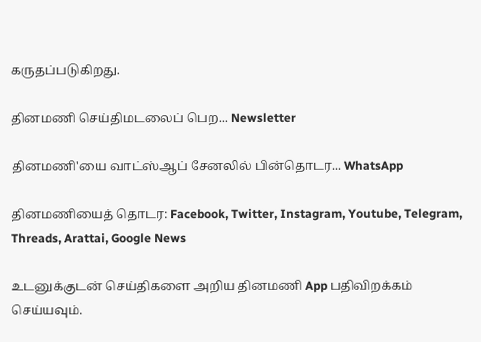கருதப்படுகிறது.

தினமணி செய்திமடலைப் பெற... Newsletter

தினமணி'யை வாட்ஸ்ஆப் சேனலில் பின்தொடர... WhatsApp

தினமணியைத் தொடர: Facebook, Twitter, Instagram, Youtube, Telegram, Threads, Arattai, Google News

உடனுக்குடன் செய்திகளை அறிய தினமணி App பதிவிறக்கம் செய்யவும்.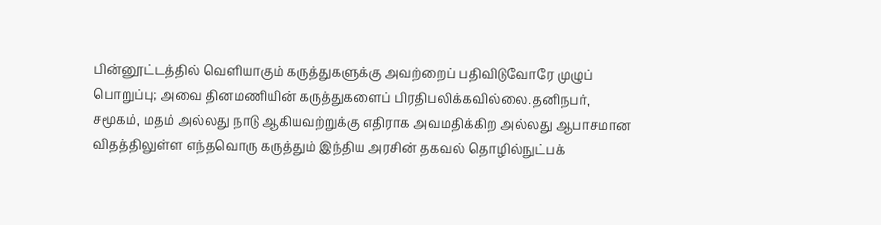பின்னூட்டத்தில் வெளியாகும் கருத்துகளுக்கு அவற்றைப் பதிவிடுவோரே முழுப் பொறுப்பு; அவை தினமணியின் கருத்துகளைப் பிரதிபலிக்கவில்லை.தனிநபர், சமூகம், மதம் அல்லது நாடு ஆகியவற்றுக்கு எதிராக அவமதிக்கிற அல்லது ஆபாசமான விதத்திலுள்ள எந்தவொரு கருத்தும் இந்திய அரசின் தகவல் தொழில்நுட்பக்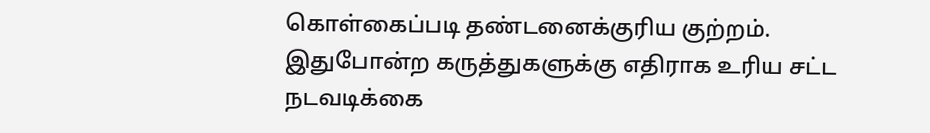கொள்கைப்படி தண்டனைக்குரிய குற்றம். இதுபோன்ற கருத்துகளுக்கு எதிராக உரிய சட்ட நடவடிக்கை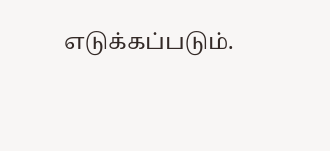எடுக்கப்படும்.